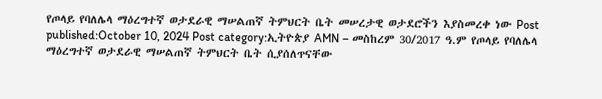የጦላይ የባለሌላ ማዕረግተኛ ወታደራዊ ማሠልጠኛ ትምህርት ቤት መሠረታዊ ወታደሮችን እያስመረቀ ነው Post published:October 10, 2024 Post category:ኢትዮጵያ AMN – መስከረም 30/2017 ዓ.ም የጦላይ የባለሌላ ማዕረግተኛ ወታደራዊ ማሠልጠኛ ትምህርት ቤት ሲያሰለጥናቸው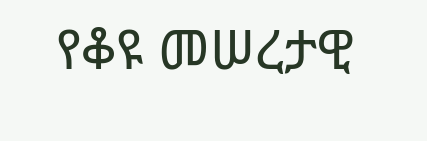የቆዩ መሠረታዊ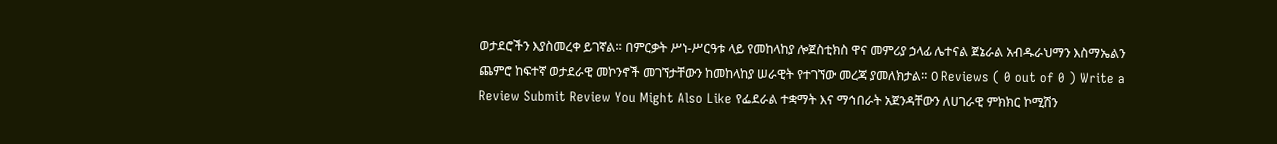ወታደሮችን እያስመረቀ ይገኛል። በምርቃት ሥነ-ሥርዓቱ ላይ የመከላከያ ሎጀስቲክስ ዋና መምሪያ ኃላፊ ሌተናል ጀኔራል አብዱራህማን እስማኤልን ጨምሮ ከፍተኛ ወታደራዊ መኮንኖች መገኘታቸውን ከመከላከያ ሠራዊት የተገኘው መረጃ ያመለክታል። 0 Reviews ( 0 out of 0 ) Write a Review Submit Review You Might Also Like የፌደራል ተቋማት እና ማኅበራት አጀንዳቸውን ለሀገራዊ ምክክር ኮሚሽን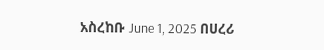አስረከቡ June 1, 2025 በሀረሪ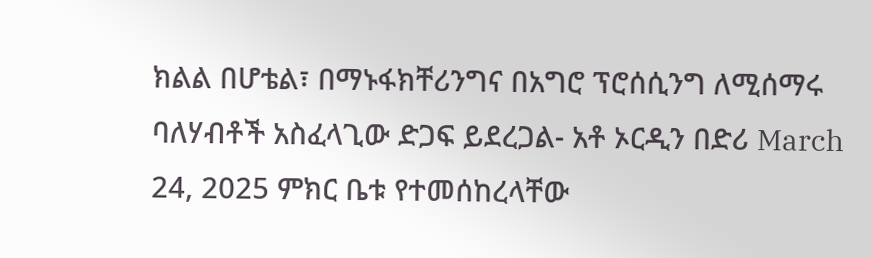ክልል በሆቴል፣ በማኑፋክቸሪንግና በአግሮ ፕሮሰሲንግ ለሚሰማሩ ባለሃብቶች አስፈላጊው ድጋፍ ይደረጋል- አቶ ኦርዲን በድሪ March 24, 2025 ምክር ቤቱ የተመሰከረላቸው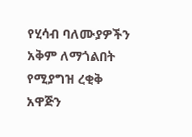የሂሳብ ባለሙያዎችን አቅም ለማጎልበት የሚያግዝ ረቂቅ አዋጅን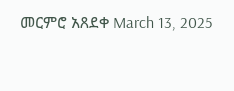መርምሮ አጸደቀ March 13, 2025